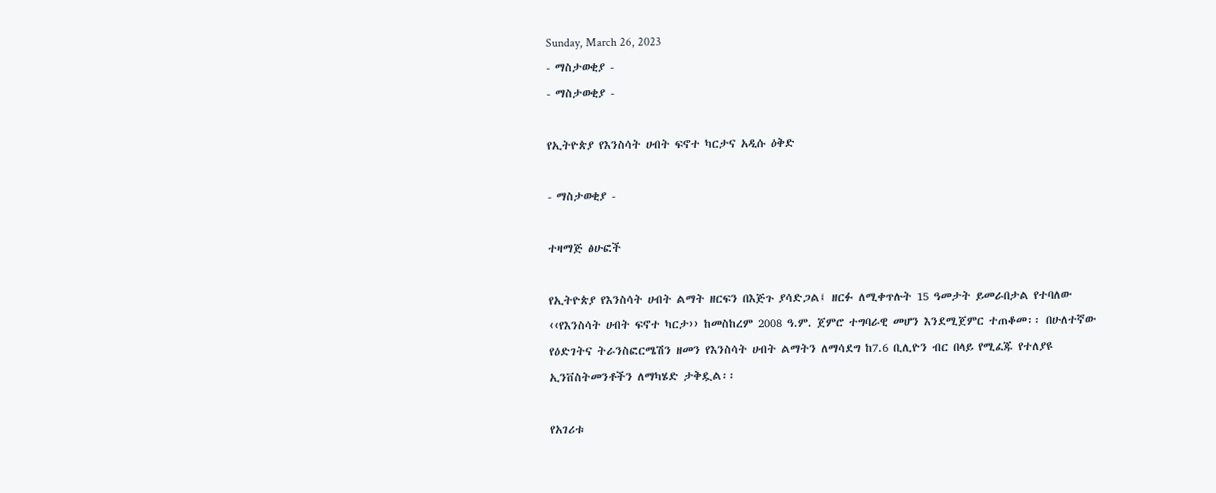Sunday, March 26, 2023
- ማስታወቂያ -
- ማስታወቂያ -

የኢትዮጵያ የእንስሳት ሀብት ፍኖተ ካርታና አዲሱ ዕቅድ

- ማስታወቂያ -

ተዛማጅ ፅሁፎች

የኢትዮጵያ የእንስሳት ሀብት ልማት ዘርፍን በእጅጉ ያሳድጋል፤ ዘርፉ ለሚቀጥሉት 15 ዓመታት ይመራበታል የተባለው ‹‹የእንስሳት ሀብት ፍኖተ ካርታ›› ከመስከረም 2008 ዓ.ም. ጀምሮ ተግባራዊ መሆን እንደሚጀምር ተጠቆመ፡፡ በሁለተኛው የዕድገትና ትራንስፎርሜሽን ዘመን የእንስሳት ሀብት ልማትን ለማሳደግ ከ7.6 ቢሊዮን ብር በላይ የሚፈጁ የተለያዩ ኢንቨስትመንቶችን ለማካሄድ ታቅዷል፡፡

የአገሪቱ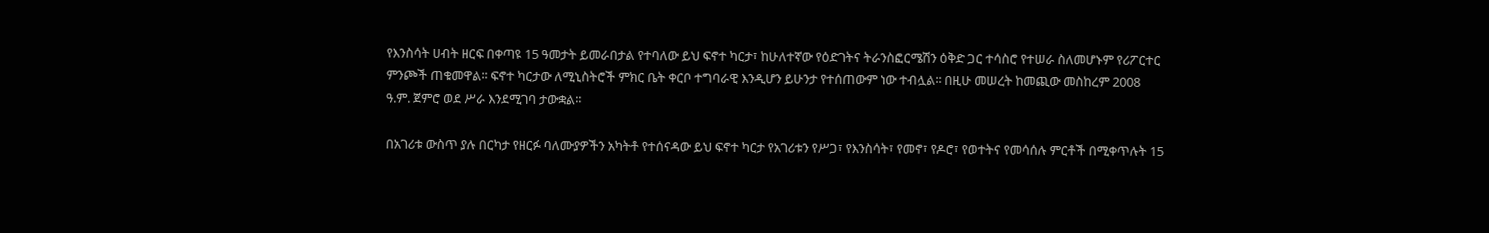የእንስሳት ሀብት ዘርፍ በቀጣዩ 15 ዓመታት ይመራበታል የተባለው ይህ ፍኖተ ካርታ፣ ከሁለተኛው የዕድገትና ትራንስፎርሜሽን ዕቅድ ጋር ተሳስሮ የተሠራ ስለመሆኑም የሪፖርተር ምንጮች ጠቁመዋል፡፡ ፍኖተ ካርታው ለሚኒስትሮች ምክር ቤት ቀርቦ ተግባራዊ እንዲሆን ይሁንታ የተሰጠውም ነው ተብሏል፡፡ በዚሁ መሠረት ከመጪው መስከረም 2008 ዓ.ም. ጀምሮ ወደ ሥራ እንደሚገባ ታውቋል፡፡

በአገሪቱ ውስጥ ያሉ በርካታ የዘርፉ ባለሙያዎችን አካትቶ የተሰናዳው ይህ ፍኖተ ካርታ የአገሪቱን የሥጋ፣ የእንስሳት፣ የመኖ፣ የዶሮ፣ የወተትና የመሳሰሉ ምርቶች በሚቀጥሉት 15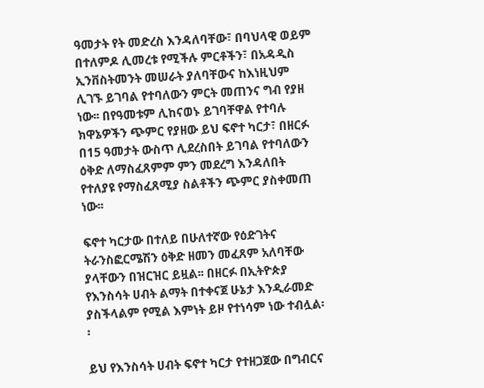ዓመታት የት መድረስ እንዳለባቸው፣ በባህላዊ ወይም በተለምዶ ሊመረቱ የሚችሉ ምርቶችን፣ በአዳዲስ ኢንቨስትመንት መሠራት ያለባቸውና ከእነዚህም ሊገኙ ይገባል የተባለውን ምርት መጠንና ግብ የያዘ ነው፡፡ በየዓመቱም ሊከናወኑ ይገባቸዋል የተባሉ ክዋኔዎችን ጭምር የያዘው ይህ ፍኖተ ካርታ፣ በዘርፉ በ15 ዓመታት ውስጥ ሊደረስበት ይገባል የተባለውን ዕቅድ ለማስፈጸምም ምን መደረግ እንዳለበት የተለያዩ የማስፈጸሚያ ስልቶችን ጭምር ያስቀመጠ ነው፡፡

ፍኖተ ካርታው በተለይ በሁለተኛው የዕድገትና ትራንስፎርሜሽን ዕቅድ ዘመን መፈጸም አለባቸው ያላቸውን በዝርዝር ይዟል፡፡ በዘርፉ በኢትዮጵያ የእንስሳት ሀብት ልማት በተቀናጀ ሁኔታ እንዲራመድ ያስችላልም የሚል እምነት ይዞ የተነሳም ነው ተብሏል፡፡

ይህ የእንስሳት ሀብት ፍኖተ ካርታ የተዘጋጀው በግብርና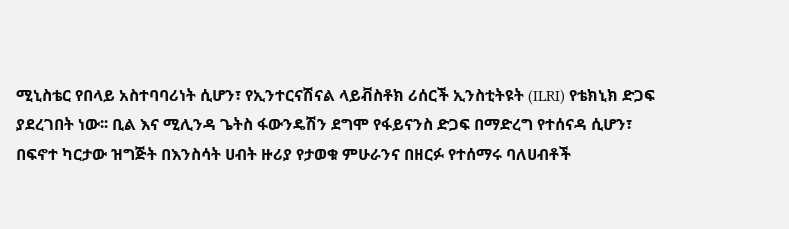ሚኒስቴር የበላይ አስተባባሪነት ሲሆን፣ የኢንተርናሽናል ላይቭስቶክ ሪሰርች ኢንስቲትዩት (ILRI) የቴክኒክ ድጋፍ ያደረገበት ነው፡፡ ቢል እና ሚሊንዳ ጌትስ ፋውንዴሽን ደግሞ የፋይናንስ ድጋፍ በማድረግ የተሰናዳ ሲሆን፣ በፍኖተ ካርታው ዝግጅት በእንስሳት ሀብት ዙሪያ የታወቁ ምሁራንና በዘርፉ የተሰማሩ ባለሀብቶች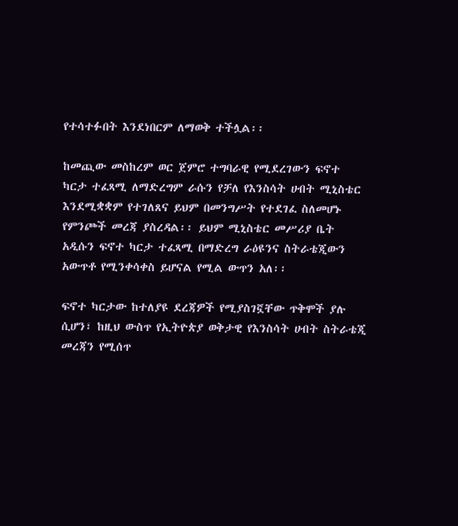የተሳተፉበት እንደነበርም ለማወቅ ተችሏል፡፡

ከመጪው መስከረም ወር ጀምሮ ተግባራዊ የሚደረገውን ፍኖተ ካርታ ተፈጻሚ ለማድረግም ራሱን የቻለ የእንስሳት ሀብት ሚኒስቴር እንደሚቋቋም የተገለጸና ይህም በመንግሥት የተደገፈ ስለመሆኑ የምንጮች መረጃ ያስረዳል፡፡ ይህም ሚኒስቴር መሥሪያ ቤት አዲሱን ፍኖተ ካርታ ተፈጻሚ በማድረግ ራዕዩንና ስትራቴጂውን አውጥቶ የሚንቀሳቀስ ይሆናል የሚል ውጥን አለ፡፡

ፍኖተ ካርታው ከተለያዩ ደረጃዎች የሚያስገኟቸው ጥቅሞች ያሉ ሲሆን፣ ከዚህ ውስጥ የኢትዮጵያ ወቅታዊ የእንስሳት ሀብት ስትራቴጂ መረጃን የሚሰጥ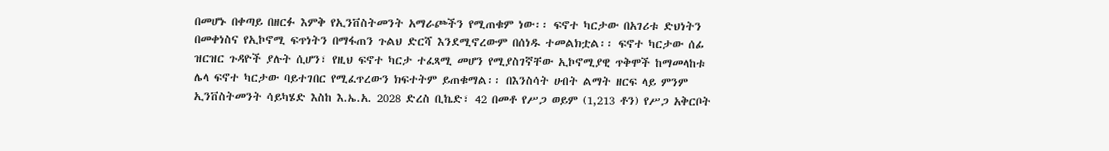በመሆኑ በቀጣይ በዘርፉ እምቅ የኢንቨስትመንት አማራጮችን የሚጠቁም ነው፡፡ ፍኖተ ካርታው በአገሪቱ ድህነትን በመቀነስና የኢኮኖሚ ፍጥነትን በማፋጠን ጉልህ ድርሻ እንደሚኖረውም በሰነዱ ተመልክቷል፡፡ ፍኖተ ካርታው ሰፊ ዝርዝር ጉዳዮች ያሉት ሲሆን፣ የዚህ ፍኖተ ካርታ ተፈጻሚ መሆን የሚያስገኛቸው ኢኮኖሚያዊ ጥቅሞች ከማመላከቱ ሌላ ፍኖተ ካርታው ባይተገበር የሚፈጥረውን ክፍተትም ይጠቁማል፡፡ በእንስሳት ሀብት ልማት ዘርፍ ላይ ምንም ኢንቨስትመንት ሳይካሄድ እስከ እ.ኤ.አ. 2028 ድረስ ቢኬድ፣ 42 በመቶ የሥጋ ወይም (1,213 ቶን) የሥጋ አቅርቦት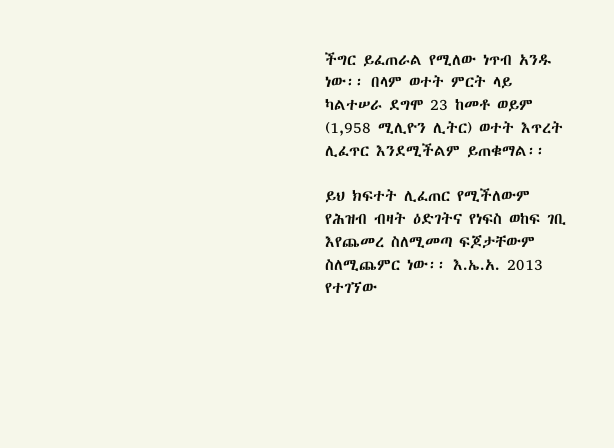ችግር ይፈጠራል የሚለው ነጥብ አንዱ ነው፡፡ በላም ወተት ምርት ላይ ካልተሠራ ደግሞ 23 ከመቶ ወይም (1,958 ሚሊዮን ሊትር) ወተት እጥረት ሊፈጥር እንደሚችልም ይጠቁማል፡፡

ይህ ክፍተት ሊፈጠር የሚችለውም የሕዝብ ብዛት ዕድገትና የነፍስ ወከፍ ገቢ እየጨመረ ስለሚመጣ ፍጆታቸውም ስለሚጨምር ነው፡፡ እ.ኤ.አ. 2013 የተገኘው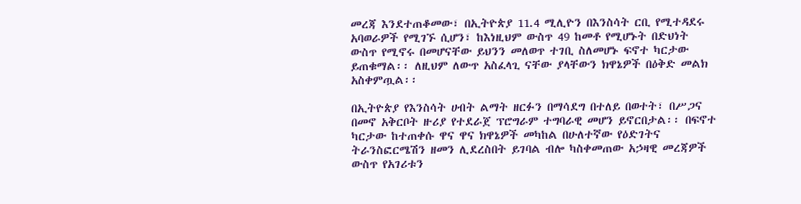መረጃ እንደተጠቆመው፣ በኢትዮጵያ 11.4 ሚሊዮን በእንስሳት ርቢ የሚተዳደሩ አባወራዎች የሚገኙ ሲሆን፣ ከእነዚህም ውስጥ 49 ከመቶ የሚሆኑት በድህነት ውስጥ የሚኖሩ በመሆናቸው ይህንን መለወጥ ተገቢ ስለመሆኑ ፍኖተ ካርታው ይጠቁማል፡፡ ለዚህም ለውጥ አስፈላጊ ናቸው ያላቸውን ክዋኔዎች በዕቅድ መልክ አስቀምጧል፡፡

በኢትዮጵያ የእንስሳት ሀብት ልማት ዘርፉን በማሳደግ በተለይ በወተት፣ በሥጋና በመኖ አቅርቦት ዙሪያ የተደራጀ ፕሮግራም ተግባራዊ መሆን ይኖርበታል፡፡ በፍኖተ ካርታው ከተጠቀሱ ዋና ዋና ክዋኔዎች መካከል በሁለተኛው የዕድገትና ትራንስፎርሜሽን ዘመን ሊደረስበት ይገባል ብሎ ካስቀመጠው አኃዛዊ መረጃዎች ውስጥ የአገሪቱን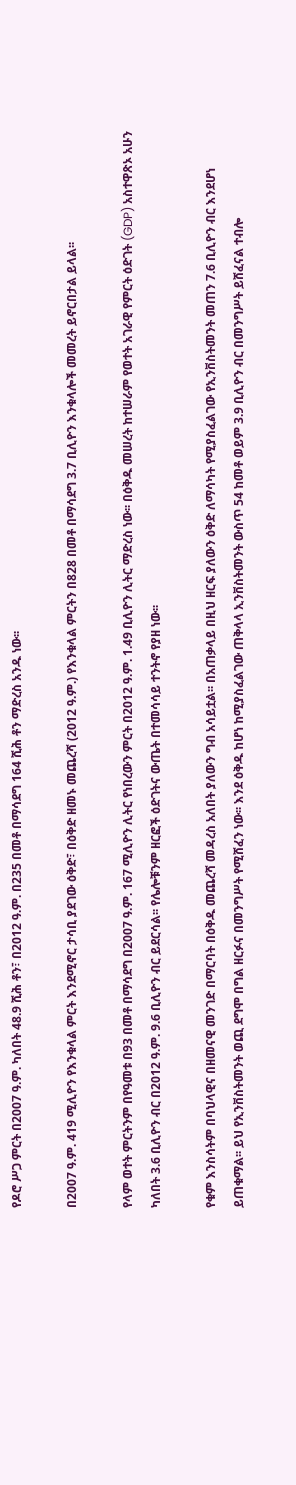የዶሮ ሥጋ ምርት በ2007 ዓ.ም. ካለበት 48.9 ሺሕ ቶን፣ በ2012 ዓ.ም. በ235 በመቶ በማሳደግ 164 ሺሕ ቶን ማድረስ አንዱ ነው፡፡

በ2007 ዓ.ም. 419 ሚሊዮን የእንቁላል ምርት እንደሚኖር ታሳቢ ያደገው ዕቅድ፣ በዕቅድ ዘመኑ መጨረሻ (2012 ዓ.ም.) የእንቁላል ምርትን በ828 በመቶ በማሳደግ 3.7 ቢሊዮን እንቁላሎች መመረት ይኖርበታል ይላል፡፡

የላም ወተት ምርትንም በየዓመቱ በ93 በመቶ በማሳደግ በ2007 ዓ.ም. 167 ሚሊዮን ሊትር የነበረውን ምርት በ2012 ዓ.ም. 1.49 ቢሊዮን ሊትር ማድረስ ነው፡፡ በዕቅዱ መሠረት ከተሠራም የወተት አገራዊ የምርት ዕድገት (GDP) አስተዋጽኦ አሁን ካለበት 3.6 ቢሊዮን ብር በ2012 ዓ.ም. 9.6 ቢሊዮን ብር ይደርሳል፡፡ የሌሎቹንም ዘርፎች ዕድገትና ውጤት በተመሳሳይ ተንትኖ የያዘ ነው፡፡

የቁም እንስሳትም በባህላዊና በዘመናዊ መንገድ በማርባት በዕቅዱ መጨረሻ መዳረስ አለበት ያለውን ግብ አሳይቷል፡፡ በአጠቃላይ በዚህ ዘርፍ ያለውን ዕቅድ ለማሳካት የሚያስፈልገው የኢንቨስትመንት መጠን 7.6 ቢሊዮን ብር እንደሆነ ይጠቁማል፡፡ ይህ የኢንቨስትመንት ወጪ ደግሞ በግል ዘርፉና በመንግሥት የሚሸፈን ነው፡፡ እንደ ዕቅዱ ከሆነ ከሚያስፈልገው ጠቅላላ ኢንቨስትመንት ውስጥ 54 ከመቶ ወይም 3.9 ቢሊዮን ብር በመንግሥት ይሸፈናል ተብሎ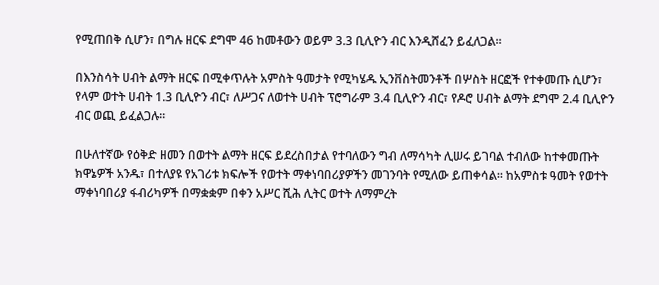የሚጠበቅ ሲሆን፣ በግሉ ዘርፍ ደግሞ 46 ከመቶውን ወይም 3.3 ቢሊዮን ብር እንዲሸፈን ይፈለጋል፡፡

በእንስሳት ሀብት ልማት ዘርፍ በሚቀጥሉት አምስት ዓመታት የሚካሄዱ ኢንቨስትመንቶች በሦስት ዘርፎች የተቀመጡ ሲሆን፣ የላም ወተት ሀብት 1.3 ቢሊዮን ብር፣ ለሥጋና ለወተት ሀብት ፕሮግራም 3.4 ቢሊዮን ብር፣ የዶሮ ሀብት ልማት ደግሞ 2.4 ቢሊዮን ብር ወጪ ይፈልጋሉ፡፡

በሁለተኛው የዕቅድ ዘመን በወተት ልማት ዘርፍ ይደረስበታል የተባለውን ግብ ለማሳካት ሊሠሩ ይገባል ተብለው ከተቀመጡት ክዋኔዎች አንዱ፣ በተለያዩ የአገሪቱ ክፍሎች የወተት ማቀነባበሪያዎችን መገንባት የሚለው ይጠቀሳል፡፡ ከአምስቱ ዓመት የወተት ማቀነባበሪያ ፋብሪካዎች በማቋቋም በቀን አሥር ሺሕ ሊትር ወተት ለማምረት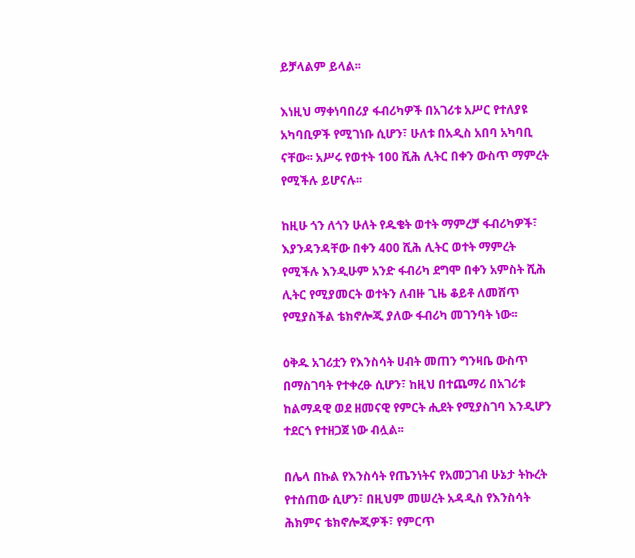ይቻላልም ይላል፡፡

እነዚህ ማቀነባበሪያ ፋብሪካዎች በአገሪቱ አሥር የተለያዩ አካባቢዎች የሚገነቡ ሲሆን፣ ሁለቱ በአዲስ አበባ አካባቢ ናቸው፡፡ አሥሩ የወተት 100 ሺሕ ሊትር በቀን ውስጥ ማምረት የሚችሉ ይሆናሉ፡፡

ከዚሁ ጎን ለጎን ሁለት የዱቄት ወተት ማምረቻ ፋብሪካዎች፣ እያንዳንዳቸው በቀን 400 ሺሕ ሊትር ወተት ማምረት የሚችሉ እንዲሁም አንድ ፋብሪካ ደግሞ በቀን አምስት ሺሕ ሊትር የሚያመርት ወተትን ለብዙ ጊዜ ቆይቶ ለመሸጥ የሚያስችል ቴክኖሎጂ ያለው ፋብሪካ መገንባት ነው፡፡

ዕቅዱ አገሪቷን የእንስሳት ሀብት መጠን ግንዛቤ ውስጥ በማስገባት የተቀረፁ ሲሆን፣ ከዚህ በተጨማሪ በአገሪቱ ከልማዳዊ ወደ ዘመናዊ የምርት ሒደት የሚያስገባ እንዲሆን ተደርጎ የተዘጋጀ ነው ብሏል፡፡

በሌላ በኩል የእንስሳት የጤንነትና የአመጋገብ ሁኔታ ትኩረት የተሰጠው ሲሆን፣ በዚህም መሠረት አዳዲስ የእንስሳት ሕክምና ቴክኖሎጂዎች፣ የምርጥ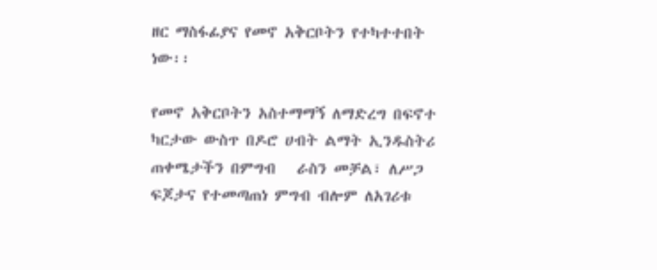ዘር ማስፋፊያና የመኖ አቅርቦትን የተካተተበት ነው፡፡

የመኖ አቅርቦትን አስተማማኝ ለማድረግ በፍኖተ ካርታው ውስጥ በዶሮ ሀብት ልማት ኢንዱስትሪ ጠቀሜታችን በምግብ   ራስን መቻል፣ ለሥጋ ፍጆታና የተመጣጠነ ምግብ ብሎም ለአገሪቱ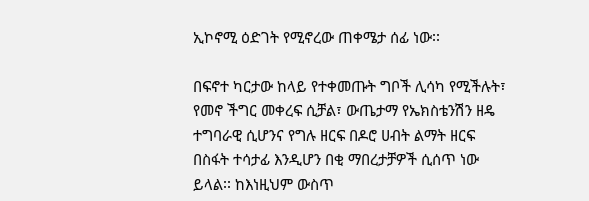ኢኮኖሚ ዕድገት የሚኖረው ጠቀሜታ ሰፊ ነው፡፡

በፍኖተ ካርታው ከላይ የተቀመጡት ግቦች ሊሳካ የሚችሉት፣ የመኖ ችግር መቀረፍ ሲቻል፣ ውጤታማ የኤክስቴንሽን ዘዴ ተግባራዊ ሲሆንና የግሉ ዘርፍ በዶሮ ሀብት ልማት ዘርፍ በስፋት ተሳታፊ እንዲሆን በቂ ማበረታቻዎች ሲሰጥ ነው ይላል፡፡ ከእነዚህም ውስጥ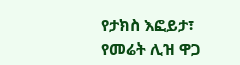የታክስ እፎይታ፣ የመሬት ሊዝ ዋጋ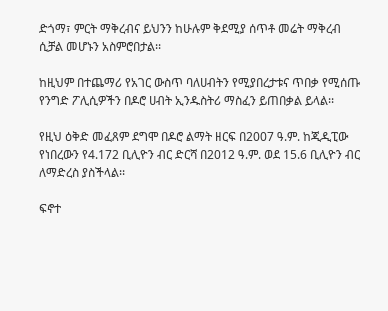ድጎማ፣ ምርት ማቅረብና ይህንን ከሁሉም ቅደሚያ ሰጥቶ መሬት ማቅረብ ሲቻል መሆኑን አስምሮበታል፡፡

ከዚህም በተጨማሪ የአገር ውስጥ ባለሀብትን የሚያበረታቱና ጥበቃ የሚሰጡ የንግድ ፖሊሲዎችን በዶሮ ሀብት ኢንዱስትሪ ማስፈን ይጠበቃል ይላል፡፡

የዚህ ዕቅድ መፈጸም ደግሞ በዶሮ ልማት ዘርፍ በ2007 ዓ.ም. ከጂዲፒው የነበረውን የ4.172 ቢሊዮን ብር ድርሻ በ2012 ዓ.ም. ወደ 15.6 ቢሊዮን ብር ለማድረስ ያስችላል፡፡

ፍኖተ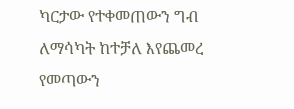ካርታው የተቀመጠውን ግብ ለማሳካት ከተቻለ እየጨመረ የመጣውን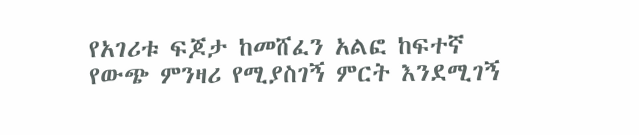የአገሪቱ ፍጆታ ከመሸፈን አልፎ ከፍተኛ የውጭ ምንዛሪ የሚያስገኝ ምርት እንደሚገኝ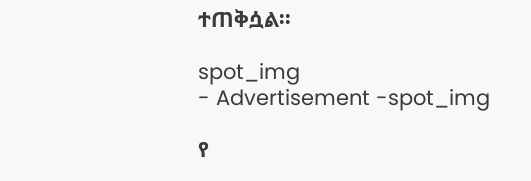ተጠቅሷል፡፡

spot_img
- Advertisement -spot_img

የ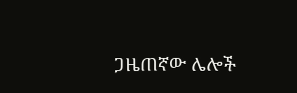ጋዜጠኛው ሌሎች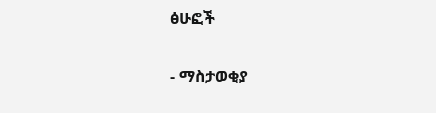ፅሁፎች

- ማስታወቂያ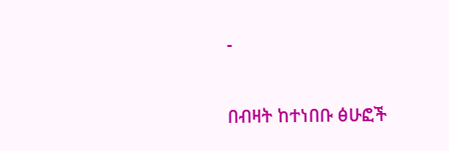-

በብዛት ከተነበቡ ፅሁፎች